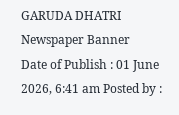GARUDA DHATRI
Newspaper Banner
Date of Publish : 01 June 2026, 6:41 am Posted by :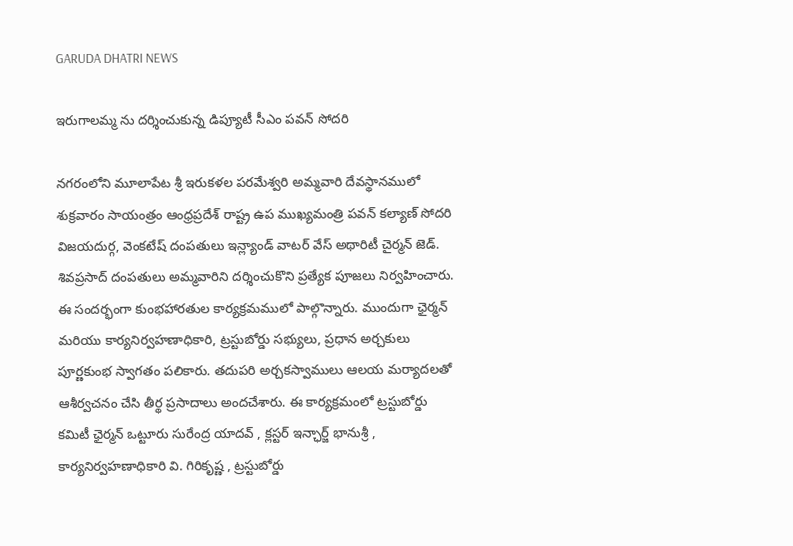GARUDA DHATRI NEWS

ఇరుగాలమ్మ ను దర్శించుకున్న డిప్యూటీ సీఎం పవన్ సోదరి

నగరంలోని మూలాపేట శ్రీ ఇరుకళల పరమేశ్వరి అమ్మవారి దేవస్థానములో శుక్రవారం సాయంత్రం ఆంధ్రప్రదేశ్ రాష్ట్ర ఉప ముఖ్యమంత్రి పవన్ కల్యాణ్ సోదరి విజయదుర్గ, వెంకటేష్ దంపతులు ఇన్ల్యాండ్ వాటర్ వేస్ అథారిటీ చైర్మన్ జెడ్. శివప్రసాద్ దంపతులు అమ్మవారిని దర్శించుకొని ప్రత్యేక పూజలు నిర్వహించారు. ఈ సందర్భంగా కుంభహారతుల కార్యక్రమములో పాల్గొన్నారు. ముందుగా ఛైర్మన్ మరియు కార్యనిర్వహణాధికారి, ట్రస్టుబోర్డు సభ్యులు, ప్రధాన అర్చకులు పూర్ణకుంభ స్వాగతం పలికారు. తదుపరి అర్చకస్వాములు ఆలయ మర్యాదలతో ఆశీర్వచనం చేసి తీర్థ ప్రసాదాలు అందచేశారు. ఈ కార్యక్రమంలో ట్రస్టుబోర్డు కమిటీ ఛైర్మన్ ఒట్టూరు సురేంద్ర యాదవ్ , క్లస్టర్ ఇన్ఛార్జ్ భానుశ్రీ , కార్యనిర్వహణాధికారి వి. గిరికృష్ణ , ట్రస్టుబోర్డు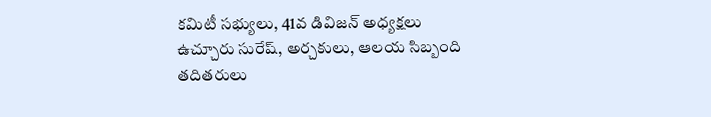కమిటీ సభ్యులు, 41వ డివిజన్ అధ్యక్షలు ఉచ్చూరు సురేష్, అర్చకులు, ఆలయ సిబ్బంది తదితరులు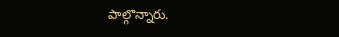పాల్గొన్నారు.